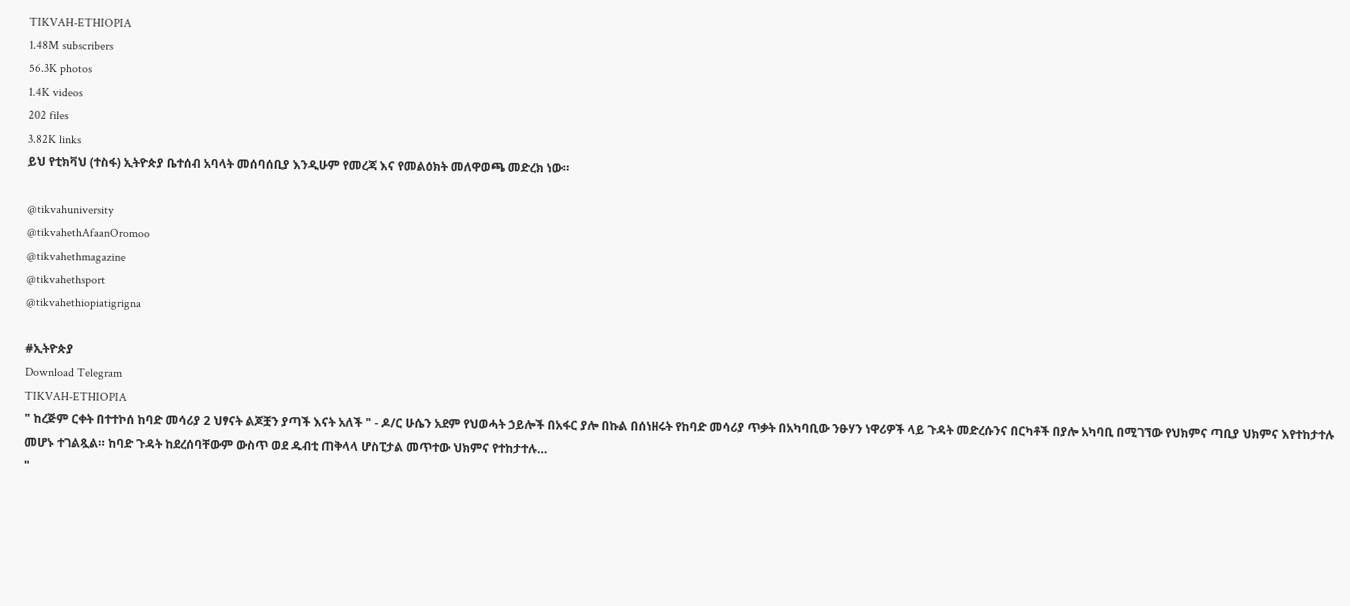TIKVAH-ETHIOPIA
1.48M subscribers
56.3K photos
1.4K videos
202 files
3.82K links
ይህ የቲክቫህ (ተስፋ) ኢትዮጵያ ቤተሰብ አባላት መሰባሰቢያ እንዲሁም የመረጃ እና የመልዕክት መለዋወጫ መድረክ ነው።

@tikvahuniversity
@tikvahethAfaanOromoo
@tikvahethmagazine
@tikvahethsport
@tikvahethiopiatigrigna

#ኢትዮጵያ
Download Telegram
TIKVAH-ETHIOPIA
" ከረጅም ርቀት በተተኮሰ ከባድ መሳሪያ 2 ህፃናት ልጆቿን ያጣች እናት አለች " - ዶ/ር ሁሴን አደም የህወሓት ኃይሎች በአፋር ያሎ በኩል በሰነዘሩት የከባድ መሳሪያ ጥቃት በአካባቢው ንፁሃን ነዋሪዎች ላይ ጉዳት መድረሱንና በርካቶች በያሎ አካባቢ በሚገኘው የህክምና ጣቢያ ህክምና እየተከታተሉ መሆኑ ተገልጿል። ከባድ ጉዳት ከደረሰባቸውም ውስጥ ወደ ዱብቲ ጠቅላላ ሆስፒታል መጥተው ህክምና የተከታተሉ…
"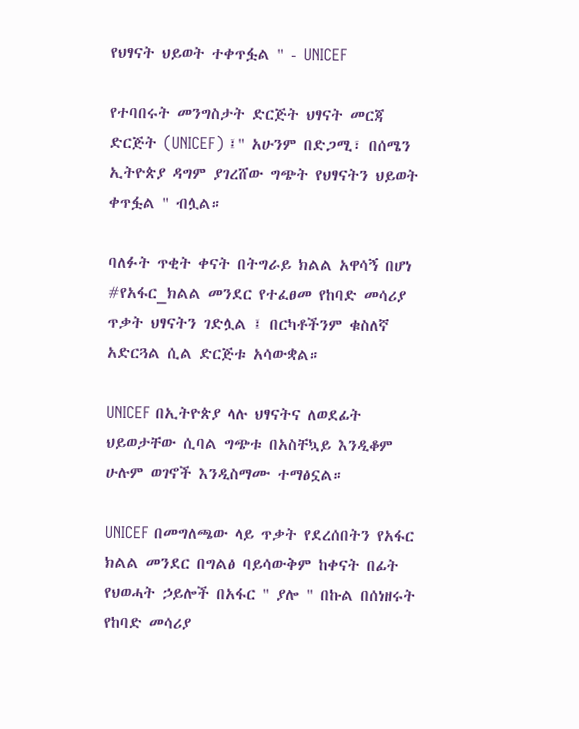የህፃናት ህይወት ተቀጥፏል " - UNICEF

የተባበሩት መንግስታት ድርጅት ህፃናት መርጃ ድርጅት (UNICEF) ፤" አሁንም በድጋሚ፣ በሰሜን ኢትዮጵያ ዳግም ያገረሸው ግጭት የህፃናትን ህይወት ቀጥፏል " ብሏል።

ባለፉት ጥቂት ቀናት በትግራይ ክልል አዋሳኝ በሆነ #የአፋር_ክልል መንደር የተፈፀመ የከባድ መሳሪያ ጥቃት ህፃናትን ገድሏል ፤ በርካቶችንም ቁስለኛ አድርጓል ሲል ድርጅቱ አሳውቋል።

UNICEF በኢትዮጵያ ላሉ ህፃናትና ለወደፊት ህይወታቸው ሲባል ግጭቱ በአስቸኳይ እንዲቆም ሁሉም ወገኖች እንዲስማሙ ተማፅኗል።

UNICEF በመግለጫው ላይ ጥቃት የደረሰበትን የአፋር ክልል መንደር በግልፅ ባይሳውቅም ከቀናት በፊት የህወሓት ኃይሎች በአፋር " ያሎ " በኩል በሰነዘሩት የከባድ መሳሪያ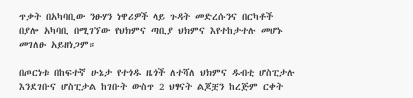ጥቃት በአካባቢው ንፁሃን ነዋሪዎች ላይ ጉዳት መድረሱንና በርካቶች በያሎ አካባቢ በሚገኘው የህክምና ጣቢያ ህክምና እየተከታተሉ መሆኑ መገለፁ አይዘነጋም።

በጦርነቱ በከፍተኛ ሁኔታ የተጎዱ ዜጎች ለተሻለ ህክምና ዱብቲ ሆስፒታሉ እንደገቡና ሆስፒታል ከገቡት ውስጥ 2 ህፃናት ልጆቿን ከረጅም ርቀት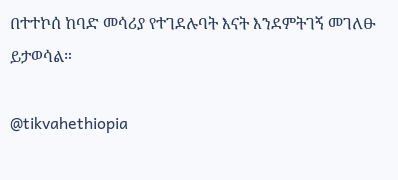በተተኮሰ ከባድ መሳሪያ የተገደሉባት እናት እንደምትገኝ መገለፁ ይታወሳል።

@tikvahethiopia